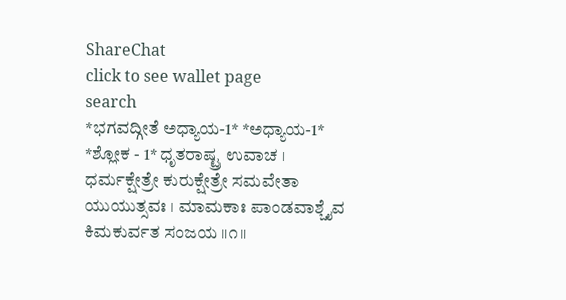ShareChat
click to see wallet page
search
*ಭಗವದ್ಗೀತೆ ಅಧ್ಯಾಯ-1* *ಅಧ್ಯಾಯ-1* *ಶ್ಲೋಕ - 1* ಧೃತರಾಷ್ಟ್ರ ಉವಾಚ । ಧರ್ಮಕ್ಷೇತ್ರೇ ಕುರುಕ್ಷೇತ್ರೇ ಸಮವೇತಾ ಯುಯುತ್ಸವಃ । ಮಾಮಕಾಃ ಪಾಂಡವಾಶ್ಚೈವ ಕಿಮಕುರ್ವತ ಸಂಜಯ ॥೧॥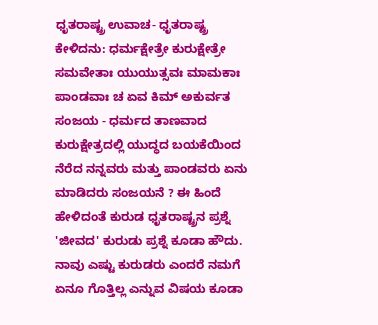ಧೃತರಾಷ್ಟ್ರ ಉವಾಚ- ಧೃತರಾಷ್ಟ್ರ ಕೇಳಿದನು: ಧರ್ಮಕ್ಷೇತ್ರೇ ಕುರುಕ್ಷೇತ್ರೇ ಸಮವೇತಾಃ ಯುಯುತ್ಸವಃ ಮಾಮಕಾಃ ಪಾಂಡವಾಃ ಚ ಏವ ಕಿಮ್ ಅಕುರ್ವತ ಸಂಜಯ - ಧರ್ಮದ ತಾಣವಾದ ಕುರುಕ್ಷೇತ್ರದಲ್ಲಿ ಯುದ್ಧದ ಬಯಕೆಯಿಂದ ನೆರೆದ ನನ್ನವರು ಮತ್ತು ಪಾಂಡವರು ಏನು ಮಾಡಿದರು ಸಂಜಯನೆ ? ಈ ಹಿಂದೆ ಹೇಳಿದಂತೆ ಕುರುಡ ಧೃತರಾಷ್ಟ್ರನ ಪ್ರಶ್ನೆ 'ಜೀವದ' ಕುರುಡು ಪ್ರಶ್ನೆ ಕೂಡಾ ಹೌದು. ನಾವು ಎಷ್ಟು ಕುರುಡರು ಎಂದರೆ ನಮಗೆ ಏನೂ ಗೊತ್ತಿಲ್ಲ ಎನ್ನುವ ವಿಷಯ ಕೂಡಾ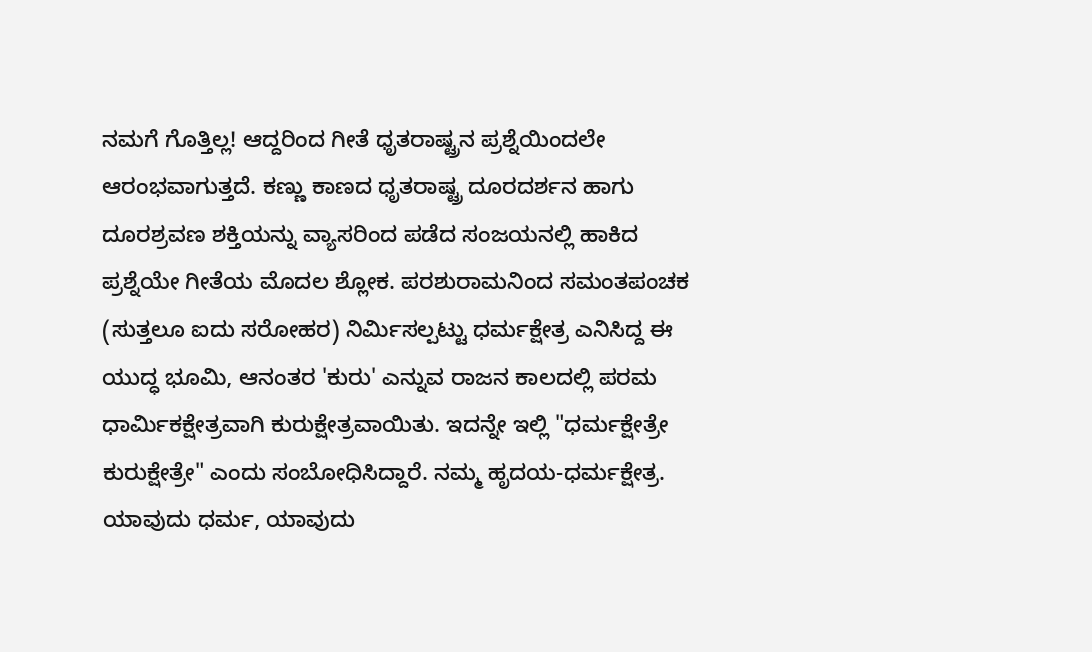ನಮಗೆ ಗೊತ್ತಿಲ್ಲ! ಆದ್ದರಿಂದ ಗೀತೆ ಧೃತರಾಷ್ಟ್ರನ ಪ್ರಶ್ನೆಯಿಂದಲೇ ಆರಂಭವಾಗುತ್ತದೆ. ಕಣ್ಣು ಕಾಣದ ಧೃತರಾಷ್ಟ್ರ ದೂರದರ್ಶನ ಹಾಗು ದೂರಶ್ರವಣ ಶಕ್ತಿಯನ್ನು ವ್ಯಾಸರಿಂದ ಪಡೆದ ಸಂಜಯನಲ್ಲಿ ಹಾಕಿದ ಪ್ರಶ್ನೆಯೇ ಗೀತೆಯ ಮೊದಲ ಶ್ಲೋಕ. ಪರಶುರಾಮನಿಂದ ಸಮಂತಪಂಚಕ (ಸುತ್ತಲೂ ಐದು ಸರೋಹರ) ನಿರ್ಮಿಸಲ್ಪಟ್ಟು ಧರ್ಮಕ್ಷೇತ್ರ ಎನಿಸಿದ್ದ ಈ ಯುದ್ಧ ಭೂಮಿ, ಆನಂತರ 'ಕುರು' ಎನ್ನುವ ರಾಜನ ಕಾಲದಲ್ಲಿ ಪರಮ ಧಾರ್ಮಿಕಕ್ಷೇತ್ರವಾಗಿ ಕುರುಕ್ಷೇತ್ರವಾಯಿತು. ಇದನ್ನೇ ಇಲ್ಲಿ "ಧರ್ಮಕ್ಷೇತ್ರೇ ಕುರುಕ್ಷೇತ್ರೇ" ಎಂದು ಸಂಬೋಧಿಸಿದ್ದಾರೆ. ನಮ್ಮ ಹೃದಯ-ಧರ್ಮಕ್ಷೇತ್ರ. ಯಾವುದು ಧರ್ಮ, ಯಾವುದು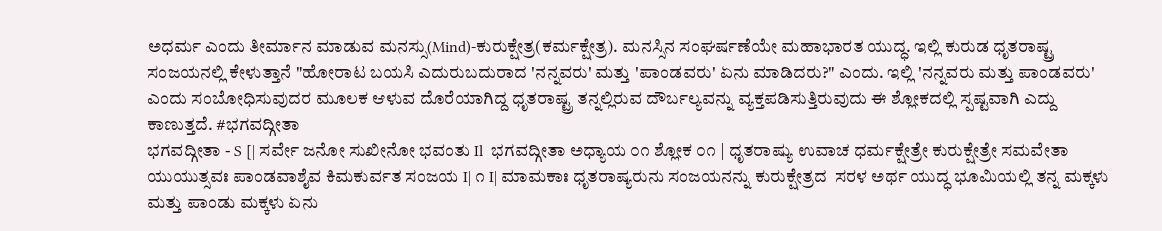ಅಧರ್ಮ ಎಂದು ತೀರ್ಮಾನ ಮಾಡುವ ಮನಸ್ಸು(Mind)-ಕುರುಕ್ಷೇತ್ರ(ಕರ್ಮಕ್ಷೇತ್ರ). ಮನಸ್ಸಿನ ಸಂಘರ್ಷಣೆಯೇ ಮಹಾಭಾರತ ಯುದ್ಧ. ಇಲ್ಲಿ ಕುರುಡ ಧೃತರಾಷ್ಟ್ರ ಸಂಜಯನಲ್ಲಿ ಕೇಳುತ್ತಾನೆ "ಹೋರಾಟ ಬಯಸಿ ಎದುರುಬದುರಾದ 'ನನ್ನವರು' ಮತ್ತು 'ಪಾಂಡವರು' ಏನು ಮಾಡಿದರು?" ಎಂದು. ಇಲ್ಲಿ 'ನನ್ನವರು ಮತ್ತು ಪಾಂಡವರು' ಎಂದು ಸಂಬೋಧಿಸುವುದರ ಮೂಲಕ ಆಳುವ ದೊರೆಯಾಗಿದ್ದ ಧೃತರಾಷ್ಟ್ರ ತನ್ನಲ್ಲಿರುವ ದೌರ್ಬಲ್ಯವನ್ನು ವ್ಯಕ್ತಪಡಿಸುತ್ತಿರುವುದು ಈ ಶ್ಲೋಕದಲ್ಲಿ ಸ್ಪಷ್ಟವಾಗಿ ಎದ್ದು ಕಾಣುತ್ತದೆ. #ಭಗವದ್ಗೀತಾ
ಭಗವದ್ಗೀತಾ - S [| ಸರ್ವೇ ಜನೋ ಸುಖೀನೋ ಭವಂತು Il  ಭಗವದ್ಗೀತಾ ಅಧ್ಯಾಯ ೦೧ ಶ್ಲೋಕ ೦೧ | ಧೃತರಾಷ್ಯು ಉವಾಚ ಧರ್ಮಕ್ಷೇತ್ರೇ ಕುರುಕ್ಷೇತ್ರೇ ಸಮವೇತಾ ಯುಯುತ್ಸವಃ ಪಾಂಡವಾಶೈವ ಕಿಮಕುರ್ವತ ಸಂಜಯ I| ೧ I| ಮಾಮಕಾಃ ಧೃತರಾಷ್ಯರುನು ಸಂಜಯನನ್ನು ಕುರುಕ್ಷೇತ್ರದ  ಸರಳ ಅರ್ಥ ಯುದ್ಧ ಭೂಮಿಯಲ್ಲಿ ತನ್ನ ಮಕ್ಕಳು ಮತ್ತು ಪಾಂಡು ಮಕ್ಕಳು ಏನು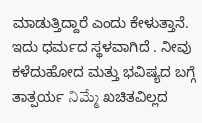ಮಾಡುತ್ತಿದ್ದಾರೆ ಎಂದು ಕೇಳುತ್ತಾನೆ. ಇದು ಧರ್ಮದ ಸ್ಥಳವಾಗಿದೆ . ನೀವು ಕಳೆದುಹೋದ ಮತ್ತು ಭವಿಷ್ಯದ ಬಗ್ಗೆ ತಾತ್ಪರ್ಯ నిమ్మే ಖಚಿತವಿಲ್ಲದ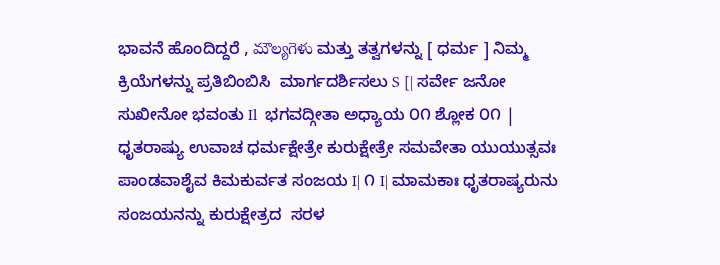ಭಾವನೆ ಹೊಂದಿದ್ದರೆ , మౌల్యగెళు ಮತ್ತು ತತ್ವಗಳನ್ನು [ ಧರ್ಮ ] ನಿಮ್ಮ ಕ್ರಿಯೆಗಳನ್ನು ಪ್ರತಿಬಿಂಬಿಸಿ  ಮಾರ್ಗದರ್ಶಿಸಲು S [| ಸರ್ವೇ ಜನೋ ಸುಖೀನೋ ಭವಂತು Il  ಭಗವದ್ಗೀತಾ ಅಧ್ಯಾಯ ೦೧ ಶ್ಲೋಕ ೦೧ | ಧೃತರಾಷ್ಯು ಉವಾಚ ಧರ್ಮಕ್ಷೇತ್ರೇ ಕುರುಕ್ಷೇತ್ರೇ ಸಮವೇತಾ ಯುಯುತ್ಸವಃ ಪಾಂಡವಾಶೈವ ಕಿಮಕುರ್ವತ ಸಂಜಯ I| ೧ I| ಮಾಮಕಾಃ ಧೃತರಾಷ್ಯರುನು ಸಂಜಯನನ್ನು ಕುರುಕ್ಷೇತ್ರದ  ಸರಳ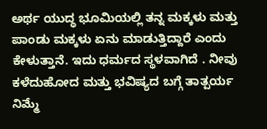ಅರ್ಥ ಯುದ್ಧ ಭೂಮಿಯಲ್ಲಿ ತನ್ನ ಮಕ್ಕಳು ಮತ್ತು ಪಾಂಡು ಮಕ್ಕಳು ಏನು ಮಾಡುತ್ತಿದ್ದಾರೆ ಎಂದು ಕೇಳುತ್ತಾನೆ. ಇದು ಧರ್ಮದ ಸ್ಥಳವಾಗಿದೆ . ನೀವು ಕಳೆದುಹೋದ ಮತ್ತು ಭವಿಷ್ಯದ ಬಗ್ಗೆ ತಾತ್ಪರ್ಯ నిమ్మే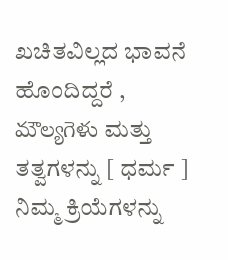ಖಚಿತವಿಲ್ಲದ ಭಾವನೆ ಹೊಂದಿದ್ದರೆ , మౌల్యగెళు ಮತ್ತು ತತ್ವಗಳನ್ನು [ ಧರ್ಮ ] ನಿಮ್ಮ ಕ್ರಿಯೆಗಳನ್ನು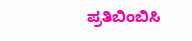ಪ್ರತಿಬಿಂಬಿಸಿ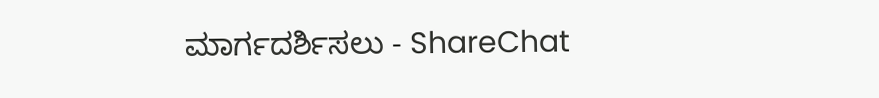ಮಾರ್ಗದರ್ಶಿಸಲು - ShareChat